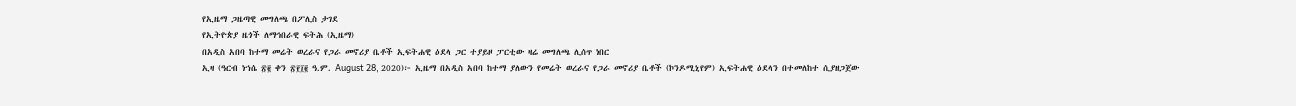የኢዜማ ጋዜጣዊ መግለጫ በፖሊስ ታገደ
የኢትዮጵያ ዜጎች ለማኅበራዊ ፍትሕ (ኢዜማ)
በአዲስ አበባ ከተማ መሬት ወረራና የጋራ መኖሪያ ቤቶች ኢፍትሐዊ ዕደላ ጋር ተያይዞ ፓርቲው ዛሬ መግለጫ ሊሰጥ ነበር
ኢዛ (ዓርብ ነኀሴ ፳፪ ቀን ፳፻፲፪ ዓ.ም. August 28, 2020)፦ ኢዜማ በአዲስ አበባ ከተማ ያለውን የመሬት ወረራና የጋራ መኖሪያ ቤቶች (ኮንዶሚኒየም) ኢፍትሐዊ ዕደላን በተመለከተ ሲያዘጋጀው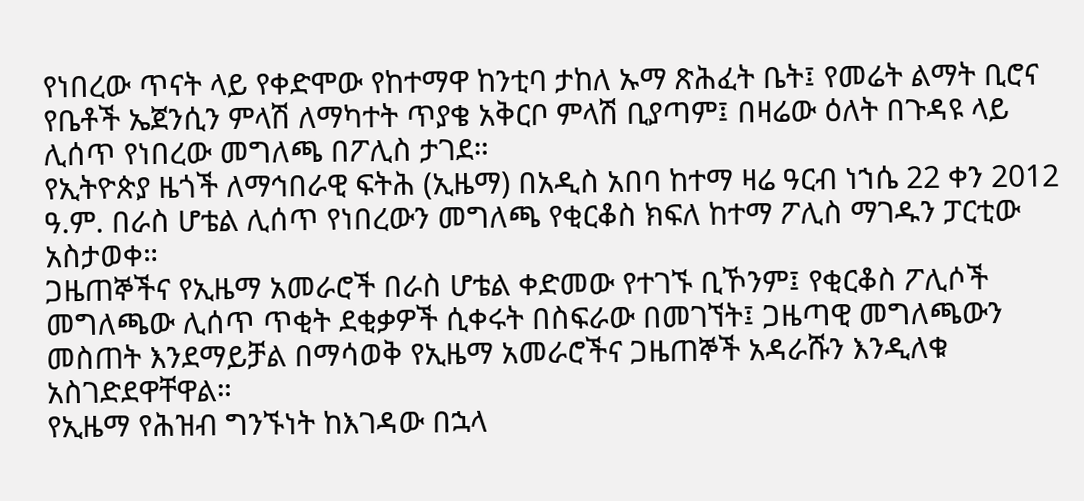የነበረው ጥናት ላይ የቀድሞው የከተማዋ ከንቲባ ታከለ ኡማ ጽሕፈት ቤት፤ የመሬት ልማት ቢሮና የቤቶች ኤጀንሲን ምላሽ ለማካተት ጥያቄ አቅርቦ ምላሽ ቢያጣም፤ በዛሬው ዕለት በጉዳዩ ላይ ሊሰጥ የነበረው መግለጫ በፖሊስ ታገደ።
የኢትዮጵያ ዜጎች ለማኅበራዊ ፍትሕ (ኢዜማ) በአዲስ አበባ ከተማ ዛሬ ዓርብ ነኀሴ 22 ቀን 2012 ዓ.ም. በራስ ሆቴል ሊሰጥ የነበረውን መግለጫ የቂርቆስ ክፍለ ከተማ ፖሊስ ማገዱን ፓርቲው አስታወቀ።
ጋዜጠኞችና የኢዜማ አመራሮች በራስ ሆቴል ቀድመው የተገኙ ቢኾንም፤ የቂርቆስ ፖሊሶች መግለጫው ሊሰጥ ጥቂት ደቂቃዎች ሲቀሩት በስፍራው በመገኘት፤ ጋዜጣዊ መግለጫውን መስጠት እንደማይቻል በማሳወቅ የኢዜማ አመራሮችና ጋዜጠኞች አዳራሹን እንዲለቁ አስገድደዋቸዋል።
የኢዜማ የሕዝብ ግንኙነት ከእገዳው በኋላ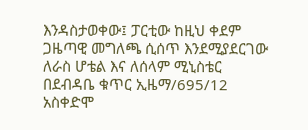እንዳስታወቀው፤ ፓርቲው ከዚህ ቀደም ጋዜጣዊ መግለጫ ሲሰጥ እንደሚያደርገው ለራስ ሆቴል እና ለሰላም ሚኒስቴር በደብዳቤ ቁጥር ኢዜማ/695/12 አስቀድሞ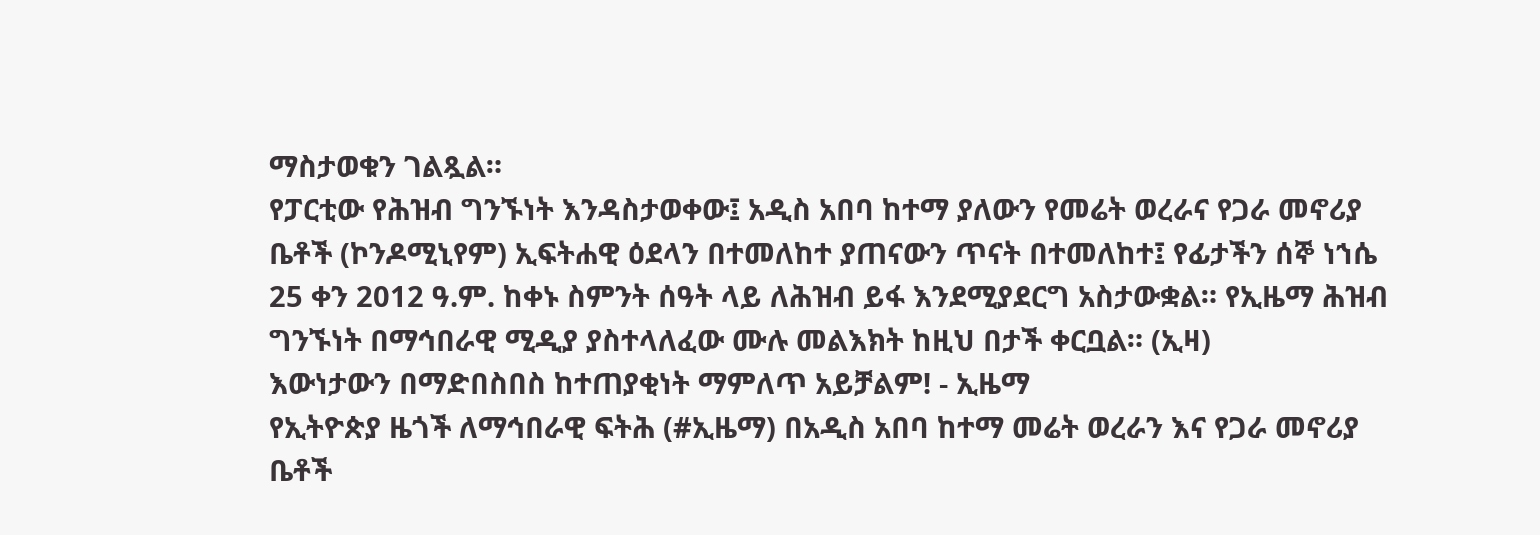ማስታወቁን ገልጿል።
የፓርቲው የሕዝብ ግንኙነት እንዳስታወቀው፤ አዲስ አበባ ከተማ ያለውን የመሬት ወረራና የጋራ መኖሪያ ቤቶች (ኮንዶሚኒየም) ኢፍትሐዊ ዕደላን በተመለከተ ያጠናውን ጥናት በተመለከተ፤ የፊታችን ሰኞ ነኀሴ 25 ቀን 2012 ዓ.ም. ከቀኑ ስምንት ሰዓት ላይ ለሕዝብ ይፋ እንደሚያደርግ አስታውቋል። የኢዜማ ሕዝብ ግንኙነት በማኅበራዊ ሚዲያ ያስተላለፈው ሙሉ መልእክት ከዚህ በታች ቀርቧል። (ኢዛ)
እውነታውን በማድበስበስ ከተጠያቂነት ማምለጥ አይቻልም! - ኢዜማ
የኢትዮጵያ ዜጎች ለማኅበራዊ ፍትሕ (#ኢዜማ) በአዲስ አበባ ከተማ መሬት ወረራን እና የጋራ መኖሪያ ቤቶች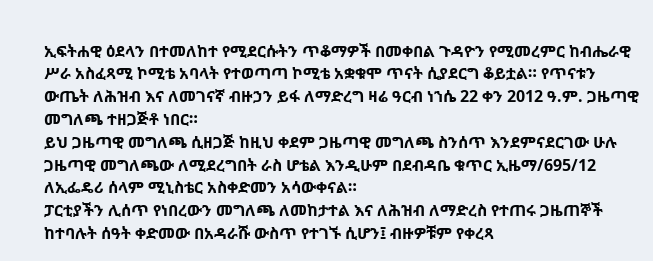ኢፍትሐዊ ዕደላን በተመለከተ የሚደርሱትን ጥቆማዎች በመቀበል ጉዳዮን የሚመረምር ከብሔራዊ ሥራ አስፈጻሚ ኮሚቴ አባላት የተወጣጣ ኮሚቴ አቋቁሞ ጥናት ሲያደርግ ቆይቷል። የጥናቱን ውጤት ለሕዝብ እና ለመገናኛ ብዙኃን ይፋ ለማድረግ ዛሬ ዓርብ ነኀሴ 22 ቀን 2012 ዓ.ም. ጋዜጣዊ መግለጫ ተዘጋጅቶ ነበር።
ይህ ጋዜጣዊ መግለጫ ሲዘጋጅ ከዚህ ቀደም ጋዜጣዊ መግለጫ ስንሰጥ እንደምናደርገው ሁሉ ጋዜጣዊ መግለጫው ለሚደረግበት ራስ ሆቴል እንዲሁም በደብዳቤ ቁጥር ኢዜማ/695/12 ለኢፌዴሪ ሰላም ሚኒስቴር አስቀድመን አሳውቀናል።
ፓርቲያችን ሊሰጥ የነበረውን መግለጫ ለመከታተል እና ለሕዝብ ለማድረስ የተጠሩ ጋዜጠኞች ከተባሉት ሰዓት ቀድመው በአዳራሹ ውስጥ የተገኙ ሲሆን፤ ብዙዎቹም የቀረጻ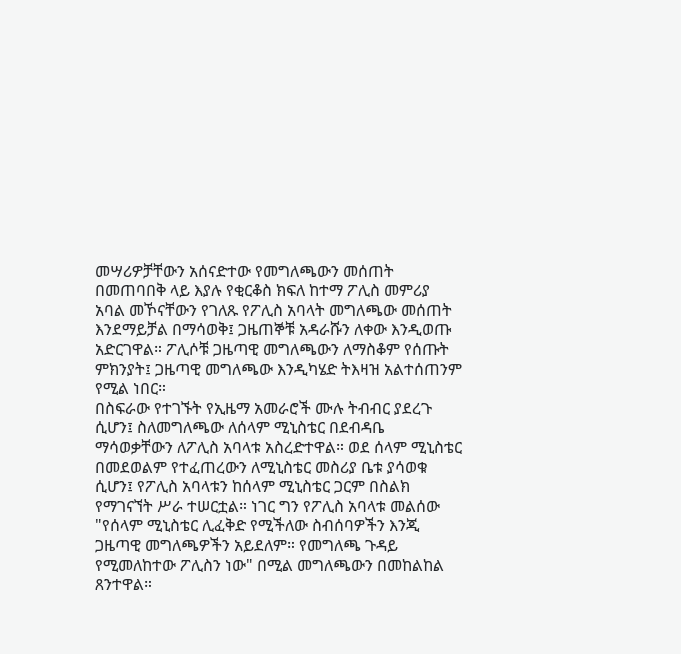መሣሪዎቻቸውን አሰናድተው የመግለጫውን መሰጠት በመጠባበቅ ላይ እያሉ የቂርቆስ ክፍለ ከተማ ፖሊስ መምሪያ አባል መኾናቸውን የገለጹ የፖሊስ አባላት መግለጫው መሰጠት እንደማይቻል በማሳወቅ፤ ጋዜጠኞቹ አዳራሹን ለቀው እንዲወጡ አድርገዋል። ፖሊሶቹ ጋዜጣዊ መግለጫውን ለማስቆም የሰጡት ምክንያት፤ ጋዜጣዊ መግለጫው እንዲካሄድ ትእዛዝ አልተሰጠንም የሚል ነበር።
በስፍራው የተገኙት የኢዜማ አመራሮች ሙሉ ትብብር ያደረጉ ሲሆን፤ ስለመግለጫው ለሰላም ሚኒስቴር በደብዳቤ ማሳወቃቸውን ለፖሊስ አባላቱ አስረድተዋል። ወደ ሰላም ሚኒስቴር በመደወልም የተፈጠረውን ለሚኒስቴር መስሪያ ቤቱ ያሳወቁ ሲሆን፤ የፖሊስ አባላቱን ከሰላም ሚኒስቴር ጋርም በስልክ የማገናኘት ሥራ ተሠርቷል። ነገር ግን የፖሊስ አባላቱ መልሰው "የሰላም ሚኒስቴር ሊፈቅድ የሚችለው ስብሰባዎችን እንጂ ጋዜጣዊ መግለጫዎችን አይደለም። የመግለጫ ጉዳይ የሚመለከተው ፖሊስን ነው" በሚል መግለጫውን በመከልከል ጸንተዋል።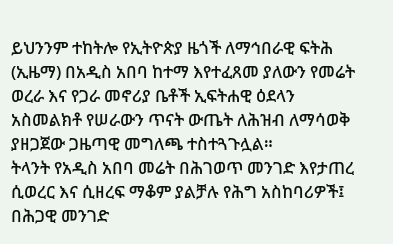ይህንንም ተከትሎ የኢትዮጵያ ዜጎች ለማኅበራዊ ፍትሕ (ኢዜማ) በአዲስ አበባ ከተማ እየተፈጸመ ያለውን የመሬት ወረራ እና የጋራ መኖሪያ ቤቶች ኢፍትሐዊ ዕደላን አስመልክቶ የሠራውን ጥናት ውጤት ለሕዝብ ለማሳወቅ ያዘጋጀው ጋዜጣዊ መግለጫ ተስተጓጉሏል።
ትላንት የአዲስ አበባ መሬት በሕገወጥ መንገድ እየታጠረ ሲወረር እና ሲዘረፍ ማቆም ያልቻሉ የሕግ አስከባሪዎች፤ በሕጋዊ መንገድ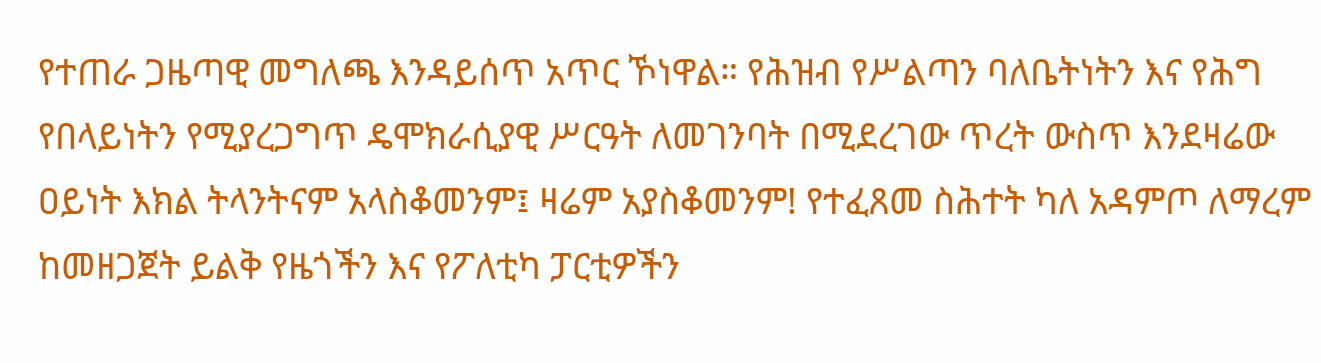የተጠራ ጋዜጣዊ መግለጫ እንዳይሰጥ አጥር ኾነዋል። የሕዝብ የሥልጣን ባለቤትነትን እና የሕግ የበላይነትን የሚያረጋግጥ ዴሞክራሲያዊ ሥርዓት ለመገንባት በሚደረገው ጥረት ውስጥ እንደዛሬው ዐይነት እክል ትላንትናም አላስቆመንም፤ ዛሬም አያስቆመንም! የተፈጸመ ስሕተት ካለ አዳምጦ ለማረም ከመዘጋጀት ይልቅ የዜጎችን እና የፖለቲካ ፓርቲዎችን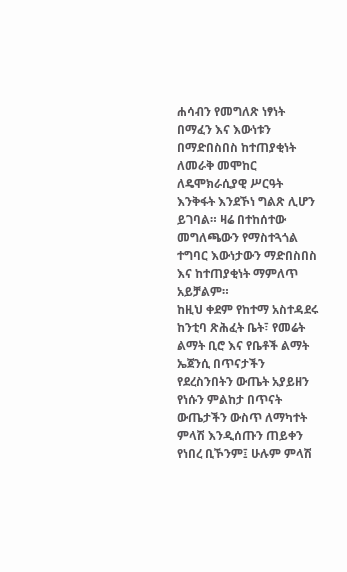ሐሳብን የመግለጽ ነፃነት በማፈን እና እውነቱን በማድበስበስ ከተጠያቂነት ለመራቅ መሞከር ለዴሞክራሲያዊ ሥርዓት እንቅፋት እንደኾነ ግልጽ ሊሆን ይገባል። ዛሬ በተከሰተው መግለጫውን የማስተጓጎል ተግባር እውነታውን ማድበስበስ እና ከተጠያቂነት ማምለጥ አይቻልም።
ከዚህ ቀደም የከተማ አስተዳደሩ ከንቲባ ጽሕፈት ቤት፣ የመሬት ልማት ቢሮ እና የቤቶች ልማት ኤጀንሲ በጥናታችን የደረስንበትን ውጤት አያይዘን የነሱን ምልከታ በጥናት ውጤታችን ውስጥ ለማካተት ምላሽ እንዲሰጡን ጠይቀን የነበረ ቢኾንም፤ ሁሉም ምላሽ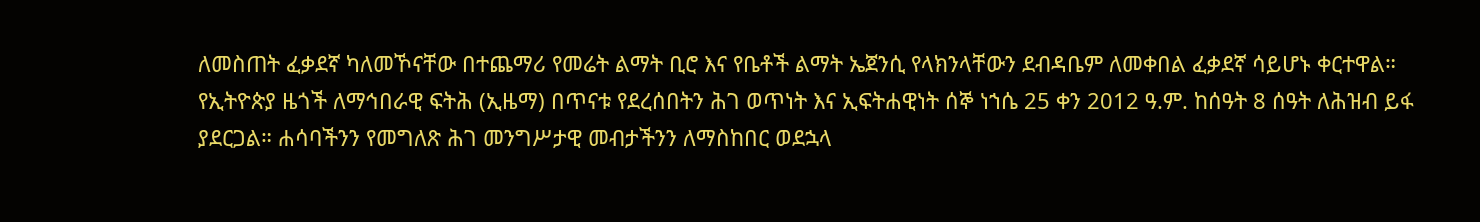ለመስጠት ፈቃደኛ ካለመኾናቸው በተጨማሪ የመሬት ልማት ቢሮ እና የቤቶች ልማት ኤጀንሲ የላክንላቸውን ደብዳቤም ለመቀበል ፈቃደኛ ሳይሆኑ ቀርተዋል።
የኢትዮጵያ ዜጎች ለማኅበራዊ ፍትሕ (ኢዜማ) በጥናቱ የደረሰበትን ሕገ ወጥነት እና ኢፍትሐዊነት ሰኞ ነኀሴ 25 ቀን 2012 ዓ.ም. ከሰዓት 8 ሰዓት ለሕዝብ ይፋ ያደርጋል። ሐሳባችንን የመግለጽ ሕገ መንግሥታዊ መብታችንን ለማስከበር ወደኋላ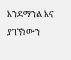እንደማንል እና ያገኘነውን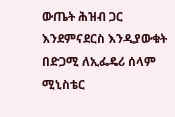ውጤት ሕዝብ ጋር እንደምናደርስ እንዲያውቁት በድጋሚ ለኢፌዴሪ ሰላም ሚኒስቴር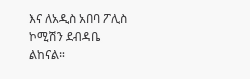እና ለአዲስ አበባ ፖሊስ ኮሚሽን ደብዳቤ ልከናል።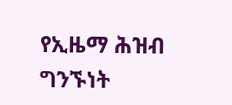የኢዜማ ሕዝብ ግንኙነት